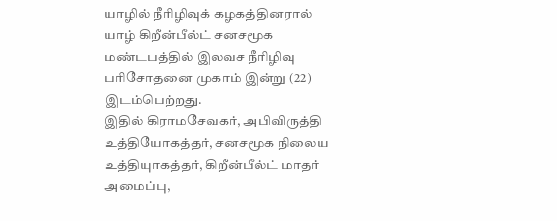யாழில் நீரிழிவுக் கழகத்தினரால் யாழ் கிறீன்பீல்ட் சனசமூக மண்டபத்தில் இலவச நீரிழிவு பரிசோதனை முகாம் இன்று (22) இடம்பெற்றது.
இதில் கிராமசேவகர், அபிவிருத்தி உத்தியோகத்தர், சனசமூக நிலைய உத்தியுாகத்தர், கிறீன்பீல்ட் மாதர் அமைப்பு,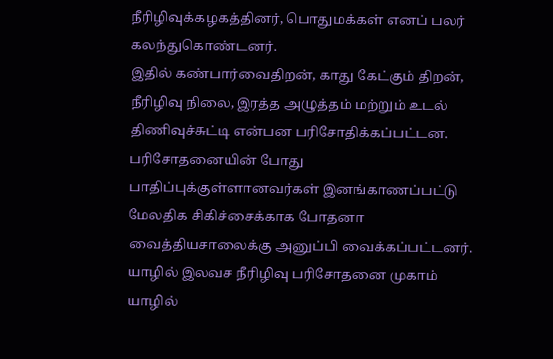நீரிழிவுக்கழகத்தினர், பொதுமக்கள் எனப் பலர் கலந்துகொண்டனர்.
இதில் கண்பார்வைதிறன், காது கேட்கும் திறன், நீரிழிவு நிலை, இரத்த அழுத்தம் மற்றும் உடல் திணிவுச்சுட்டி என்பன பரிசோதிக்கப்பட்டன.
பரிசோதனையின் போது பாதிப்புக்குள்ளானவர்கள் இனங்காணப்பட்டு மேலதிக சிகிச்சைக்காக போதனா வைத்தியசாலைக்கு அனுப்பி வைக்கப்பட்டனர்.
யாழில் இலவச நீரிழிவு பரிசோதனை முகாம் யாழில்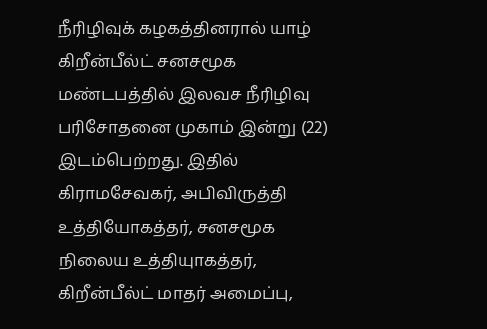நீரிழிவுக் கழகத்தினரால் யாழ் கிறீன்பீல்ட் சனசமூக மண்டபத்தில் இலவச நீரிழிவு பரிசோதனை முகாம் இன்று (22) இடம்பெற்றது. இதில் கிராமசேவகர், அபிவிருத்தி உத்தியோகத்தர், சனசமூக நிலைய உத்தியுாகத்தர், கிறீன்பீல்ட் மாதர் அமைப்பு,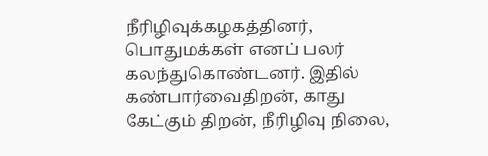நீரிழிவுக்கழகத்தினர், பொதுமக்கள் எனப் பலர் கலந்துகொண்டனர். இதில் கண்பார்வைதிறன், காது கேட்கும் திறன், நீரிழிவு நிலை,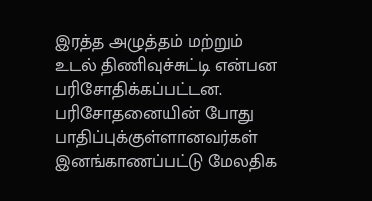இரத்த அழுத்தம் மற்றும் உடல் திணிவுச்சுட்டி என்பன பரிசோதிக்கப்பட்டன. பரிசோதனையின் போது பாதிப்புக்குள்ளானவர்கள் இனங்காணப்பட்டு மேலதிக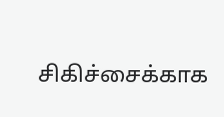சிகிச்சைக்காக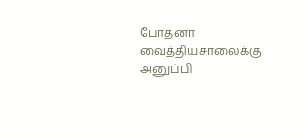போதனா வைத்தியசாலைக்கு அனுப்பி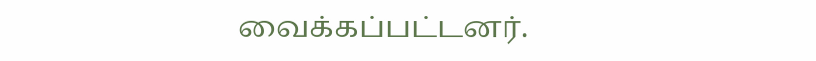வைக்கப்பட்டனர்.